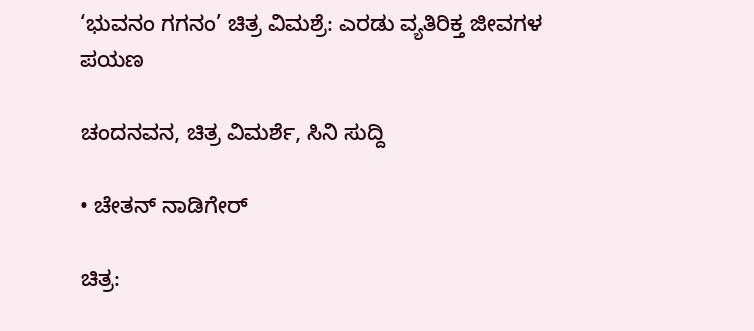‘ಭುವನಂ ಗಗನಂ’ ಚಿತ್ರ ವಿಮಶ್ರೆ: ಎರಡು ವ್ಯತಿರಿಕ್ತ ಜೀವಗಳ ಪಯಣ

ಚಂದನವನ, ಚಿತ್ರ ವಿಮರ್ಶೆ, ಸಿನಿ ಸುದ್ದಿ

• ಚೇತನ್‍ ನಾಡಿಗೇರ್

ಚಿತ್ರ: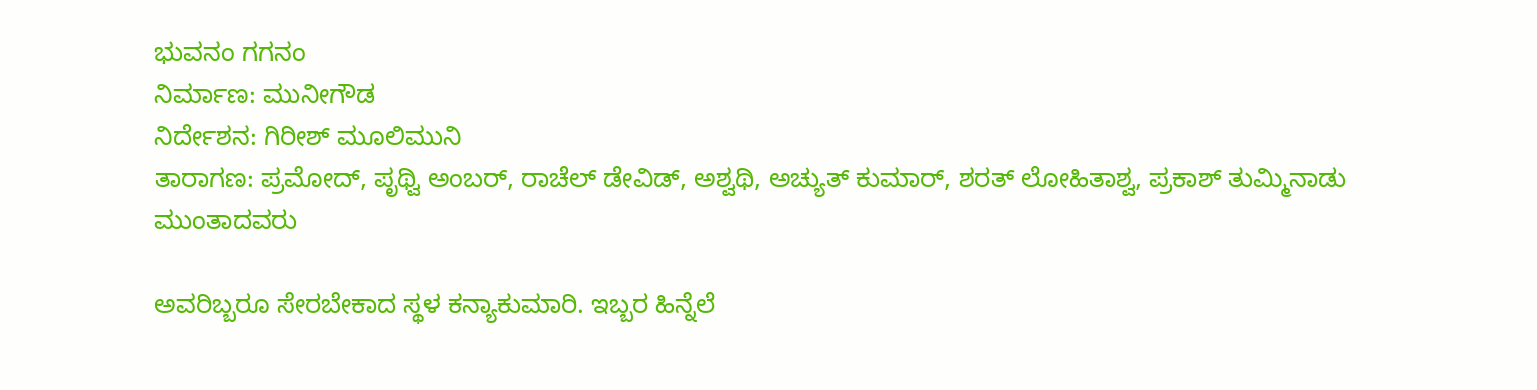ಭುವನಂ ಗಗನಂ
ನಿರ್ಮಾಣ: ಮುನೀಗೌಡ
ನಿರ್ದೇಶನ: ಗಿರೀಶ್‍ ಮೂಲಿಮುನಿ
ತಾರಾಗಣ: ಪ್ರಮೋದ್‍, ಪೃಥ್ವಿ ಅಂಬರ್, ರಾಚೆಲ್‍ ಡೇವಿಡ್‍, ಅಶ್ವಥಿ, ಅಚ್ಯುತ್ ಕುಮಾರ್, ಶರತ್ ಲೋಹಿತಾಶ್ವ, ಪ್ರಕಾಶ್ ತುಮ್ಮಿನಾಡು ಮುಂತಾದವರು

ಅವರಿಬ್ಬರೂ ಸೇರಬೇಕಾದ ಸ್ಥಳ ಕನ್ಯಾಕುಮಾರಿ. ಇಬ್ಬರ ಹಿನ್ನೆಲೆ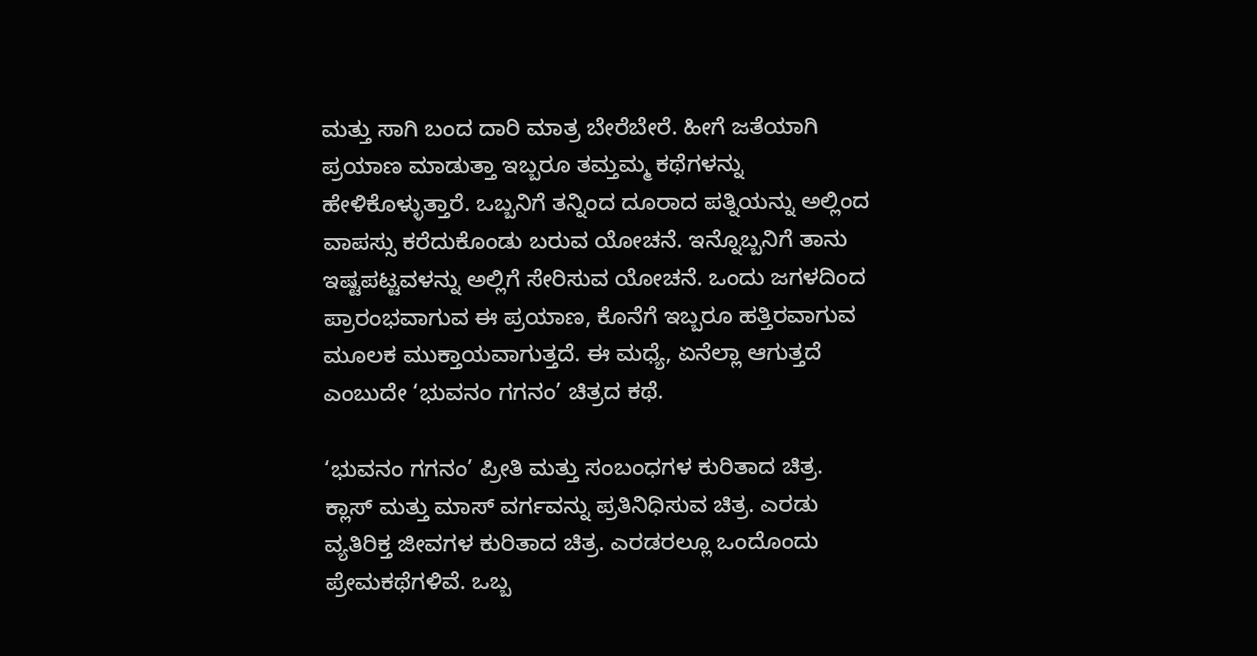ಮತ್ತು ಸಾಗಿ ಬಂದ ದಾರಿ ಮಾತ್ರ ಬೇರೆಬೇರೆ. ಹೀಗೆ ಜತೆಯಾಗಿ ಪ್ರಯಾಣ ಮಾಡುತ್ತಾ ಇಬ್ಬರೂ ತಮ್ತಮ್ಮ ಕಥೆಗಳನ್ನು ಹೇಳಿಕೊಳ್ಳುತ್ತಾರೆ. ಒಬ್ಬನಿಗೆ ತನ್ನಿಂದ ದೂರಾದ ಪತ್ನಿಯನ್ನು ಅಲ್ಲಿಂದ ವಾಪಸ್ಸು ಕರೆದುಕೊಂಡು ಬರುವ ಯೋಚನೆ. ಇನ್ನೊಬ್ಬನಿಗೆ ತಾನು ಇಷ್ಟಪಟ್ಟವಳನ್ನು ಅಲ್ಲಿಗೆ ಸೇರಿಸುವ ಯೋಚನೆ. ಒಂದು ಜಗಳದಿಂದ ಪ್ರಾರಂಭವಾಗುವ ಈ ಪ್ರಯಾಣ, ಕೊನೆಗೆ ಇಬ್ಬರೂ ಹತ್ತಿರವಾಗುವ ಮೂಲಕ ಮುಕ್ತಾಯವಾಗುತ್ತದೆ. ಈ ಮಧ್ಯೆ, ಏನೆಲ್ಲಾ ಆಗುತ್ತದೆ ಎಂಬುದೇ ‘ಭುವನಂ ಗಗನಂ’ ಚಿತ್ರದ ಕಥೆ.

‘ಭುವನಂ ಗಗನಂ’ ಪ್ರೀತಿ ಮತ್ತು ಸಂಬಂಧಗಳ ಕುರಿತಾದ ಚಿತ್ರ. ಕ್ಲಾಸ್‍ ಮತ್ತು ಮಾಸ್‍ ವರ್ಗವನ್ನು ಪ್ರತಿನಿಧಿಸುವ ಚಿತ್ರ. ಎರಡು ವ್ಯತಿರಿಕ್ತ ಜೀವಗಳ ಕುರಿತಾದ ಚಿತ್ರ. ಎರಡರಲ್ಲೂ ಒಂದೊಂದು ಪ್ರೇಮಕಥೆಗಳಿವೆ. ಒಬ್ಬ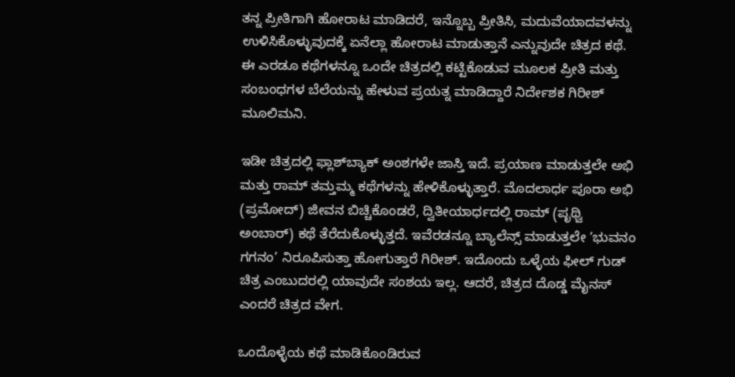ತನ್ನ ಪ್ರೀತಿಗಾಗಿ ಹೋರಾಟ ಮಾಡಿದರೆ, ಇನ್ನೊಬ್ಬ ಪ್ರೀತಿಸಿ, ಮದುವೆಯಾದವಳನ್ನು ಉಳಿಸಿಕೊಳ್ಳುವುದಕ್ಕೆ ಏನೆಲ್ಲಾ ಹೋರಾಟ ಮಾಡುತ್ತಾನೆ ಎನ್ನುವುದೇ ಚಿತ್ರದ ಕಥೆ. ಈ ಎರಡೂ ಕಥೆಗಳನ್ನೂ ಒಂದೇ ಚಿತ್ರದಲ್ಲಿ ಕಟ್ಟಿಕೊಡುವ ಮೂಲಕ ಪ್ರೀತಿ ಮತ್ತು ಸಂಬಂಧಗಳ ಬೆಲೆಯನ್ನು ಹೇಳುವ ಪ್ರಯತ್ನ ಮಾಡಿದ್ದಾರೆ ನಿರ್ದೇಶಕ ಗಿರೀಶ್‍ ಮೂಲಿಮನಿ.

ಇಡೀ ಚಿತ್ರದಲ್ಲಿ ಫ್ಲಾಶ್‍ಬ್ಯಾಕ್‍ ಅಂಶಗಳೇ ಜಾಸ್ತಿ ಇದೆ. ಪ್ರಯಾಣ ಮಾಡುತ್ತಲೇ ಅಭಿ ಮತ್ತು ರಾಮ್‍ ತಮ್ತಮ್ಮ ಕಥೆಗಳನ್ನು ಹೇಳಿಕೊಳ್ಳುತ್ತಾರೆ. ಮೊದಲಾರ್ಧ ಪೂರಾ ಅಭಿ (ಪ್ರಮೋದ್‍) ಜೀವನ ಬಿಚ್ಚಿಕೊಂಡರೆ, ದ್ವಿತೀಯಾರ್ಧದಲ್ಲಿ ರಾಮ್‍ (ಪೃಥ್ವಿ ಅಂಬಾರ್‍) ಕಥೆ ತೆರೆದುಕೊಳ್ಳುತ್ತದೆ. ಇವೆರಡನ್ನೂ ಬ್ಯಾಲೆನ್ಸ್ ಮಾಡುತ್ತಲೇ ‘ಭುವನಂ ಗಗನಂ’ ನಿರೂಪಿಸುತ್ತಾ ಹೋಗುತ್ತಾರೆ ಗಿರೀಶ್‍. ಇದೊಂದು ಒಳ್ಳೆಯ ಫೀಲ್‍ ಗುಡ್‍ ಚಿತ್ರ ಎಂಬುದರಲ್ಲಿ ಯಾವುದೇ ಸಂಶಯ ಇಲ್ಲ. ಆದರೆ, ಚಿತ್ರದ ದೊಡ್ಡ ಮೈನಸ್‍ ಎಂದರೆ ಚಿತ್ರದ ವೇಗ.

ಒಂದೊಳ್ಳೆಯ ಕಥೆ ಮಾಡಿಕೊಂಡಿರುವ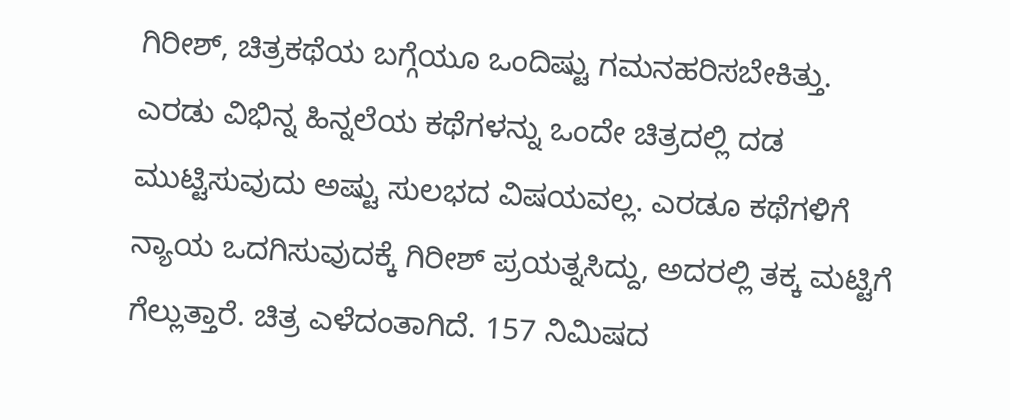ಗಿರೀಶ್‍, ಚಿತ್ರಕಥೆಯ ಬಗ್ಗೆಯೂ ಒಂದಿಷ್ಟು ಗಮನಹರಿಸಬೇಕಿತ್ತು. ಎರಡು ವಿಭಿನ್ನ ಹಿನ್ನಲೆಯ ಕಥೆಗಳನ್ನು ಒಂದೇ ಚಿತ್ರದಲ್ಲಿ ದಡ ಮುಟ್ಟಿಸುವುದು ಅಷ್ಟು ಸುಲಭದ ವಿಷಯವಲ್ಲ. ಎರಡೂ ಕಥೆಗಳಿಗೆ ನ್ಯಾಯ ಒದಗಿಸುವುದಕ್ಕೆ ಗಿರೀಶ್‍ ಪ್ರಯತ್ನಸಿದ್ದು, ಅದರಲ್ಲಿ ತಕ್ಕ ಮಟ್ಟಿಗೆ ಗೆಲ್ಲುತ್ತಾರೆ. ಚಿತ್ರ ಎಳೆದಂತಾಗಿದೆ. 157 ನಿಮಿಷದ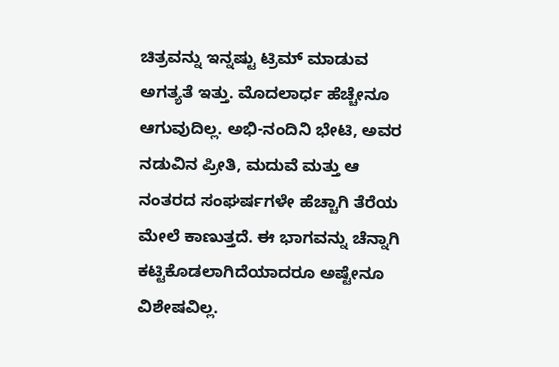ಚಿತ್ರವನ್ನು ಇನ್ನಷ್ಟು ಟ್ರಿಮ್‍ ಮಾಡುವ ಅಗತ್ಯತೆ ಇತ್ತು. ಮೊದಲಾರ್ಧ ಹೆಚ್ಚೇನೂ ಆಗುವುದಿಲ್ಲ. ಅಭಿ-ನಂದಿನಿ ಭೇಟಿ, ಅವರ ನಡುವಿನ ಪ್ರೀತಿ, ಮದುವೆ ಮತ್ತು ಆ ನಂತರದ ಸಂಘರ್ಷಗಳೇ ಹೆಚ್ಚಾಗಿ ತೆರೆಯ ಮೇಲೆ ಕಾಣುತ್ತದೆ. ಈ ಭಾಗವನ್ನು ಚೆನ್ನಾಗಿ ಕಟ್ಟಿಕೊಡಲಾಗಿದೆಯಾದರೂ ಅಷ್ಟೇನೂ ವಿಶೇಷವಿಲ್ಲ.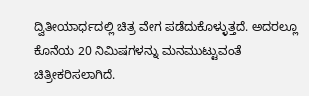ದ್ವಿತೀಯಾರ್ಧದಲ್ಲಿ ಚಿತ್ರ ವೇಗ ಪಡೆದುಕೊಳ್ಳುತ್ತದೆ. ಅದರಲ್ಲೂ ಕೊನೆಯ 20 ನಿಮಿಷಗಳನ್ನು ಮನಮುಟ್ಟುವಂತೆ ಚಿತ್ರೀಕರಿಸಲಾಗಿದೆ.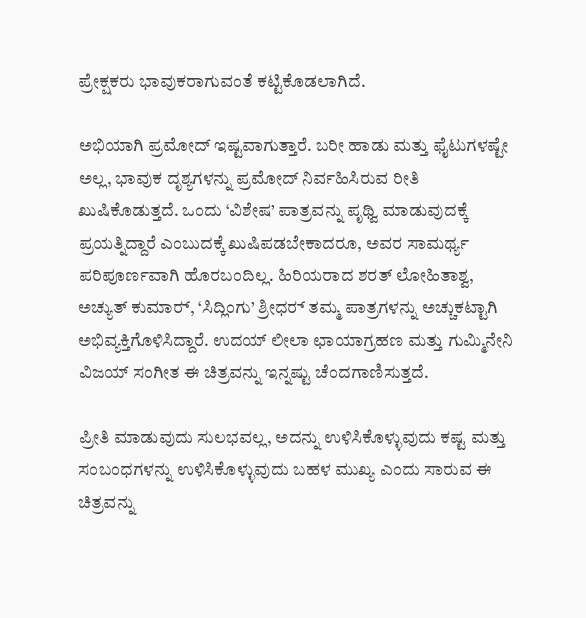ಪ್ರೇಕ್ಷಕರು ಭಾವುಕರಾಗುವಂತೆ ಕಟ್ಟಿಕೊಡಲಾಗಿದೆ.

ಅಭಿಯಾಗಿ ಪ್ರಮೋದ್‍ ಇಷ್ಟವಾಗುತ್ತಾರೆ. ಬರೀ ಹಾಡು ಮತ್ತು ಫೈಟುಗಳಷ್ಟೇ ಅಲ್ಲ, ಭಾವುಕ ದೃಶ್ಯಗಳನ್ನು ಪ್ರಮೋದ್‍ ನಿರ್ವಹಿಸಿರುವ ರೀತಿ ಖುಷಿಕೊಡುತ್ತದೆ. ಒಂದು ‘ವಿಶೇಷ’ ಪಾತ್ರವನ್ನು ಪೃಥ್ವಿ ಮಾಡುವುದಕ್ಕೆ ಪ್ರಯತ್ನಿದ್ದಾರೆ ಎಂಬುದಕ್ಕೆ ಖುಷಿಪಡಬೇಕಾದರೂ, ಅವರ ಸಾಮರ್ಥ್ಯ ಪರಿಪೂರ್ಣವಾಗಿ ಹೊರಬಂದಿಲ್ಲ. ಹಿರಿಯರಾದ ಶರತ್‍ ಲೋಹಿತಾಶ್ವ, ಅಚ್ಯುತ್‍ ಕುಮಾರ್‍, ‘ಸಿದ್ಲಿಂಗು’ ಶ್ರೀಧರ್‍ ತಮ್ಮ ಪಾತ್ರಗಳನ್ನು ಅಚ್ಚುಕಟ್ಟಾಗಿ ಅಭಿವ್ಯಕ್ತಿಗೊಳಿಸಿದ್ದಾರೆ. ಉದಯ್ ಲೀಲಾ ಛಾಯಾಗ್ರಹಣ ಮತ್ತು ಗುಮ್ಮಿನೇನಿ ವಿಜಯ್ ಸಂಗೀತ ಈ ಚಿತ್ರವನ್ನು ಇನ್ನಷ್ಟು ಚೆಂದಗಾಣಿಸುತ್ತದೆ.

ಪ್ರೀತಿ ಮಾಡುವುದು ಸುಲಭವಲ್ಲ, ಅದನ್ನು ಉಳಿಸಿಕೊಳ್ಳುವುದು ಕಷ್ಟ ಮತ್ತು ಸಂಬಂಧಗಳನ್ನು ಉಳಿಸಿಕೊಳ್ಳುವುದು ಬಹಳ ಮುಖ್ಯ ಎಂದು ಸಾರುವ ಈ ಚಿತ್ರವನ್ನು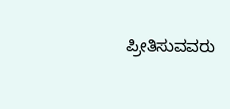ಪ್ರೀತಿಸುವವರು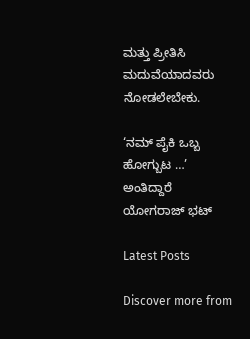ಮತ್ತು ಪ್ರೀತಿಸಿ ಮದುವೆಯಾದವರು ನೋಡಲೇಬೇಕು.

‘ನಮ್ ಪೈಕಿ ಒಬ್ಬ ಹೋಗ್ಬುಟ …’ ಅಂತಿದ್ದಾರೆ ಯೋಗರಾಜ್ ಭಟ್‍

Latest Posts

Discover more from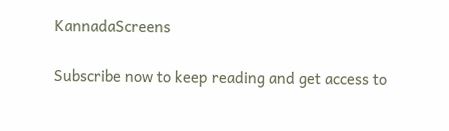KannadaScreens

Subscribe now to keep reading and get access to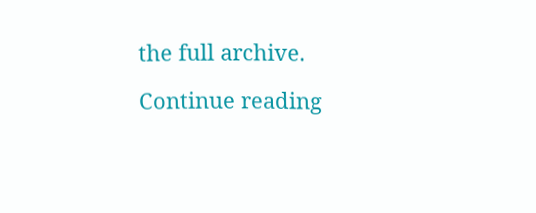the full archive.

Continue reading